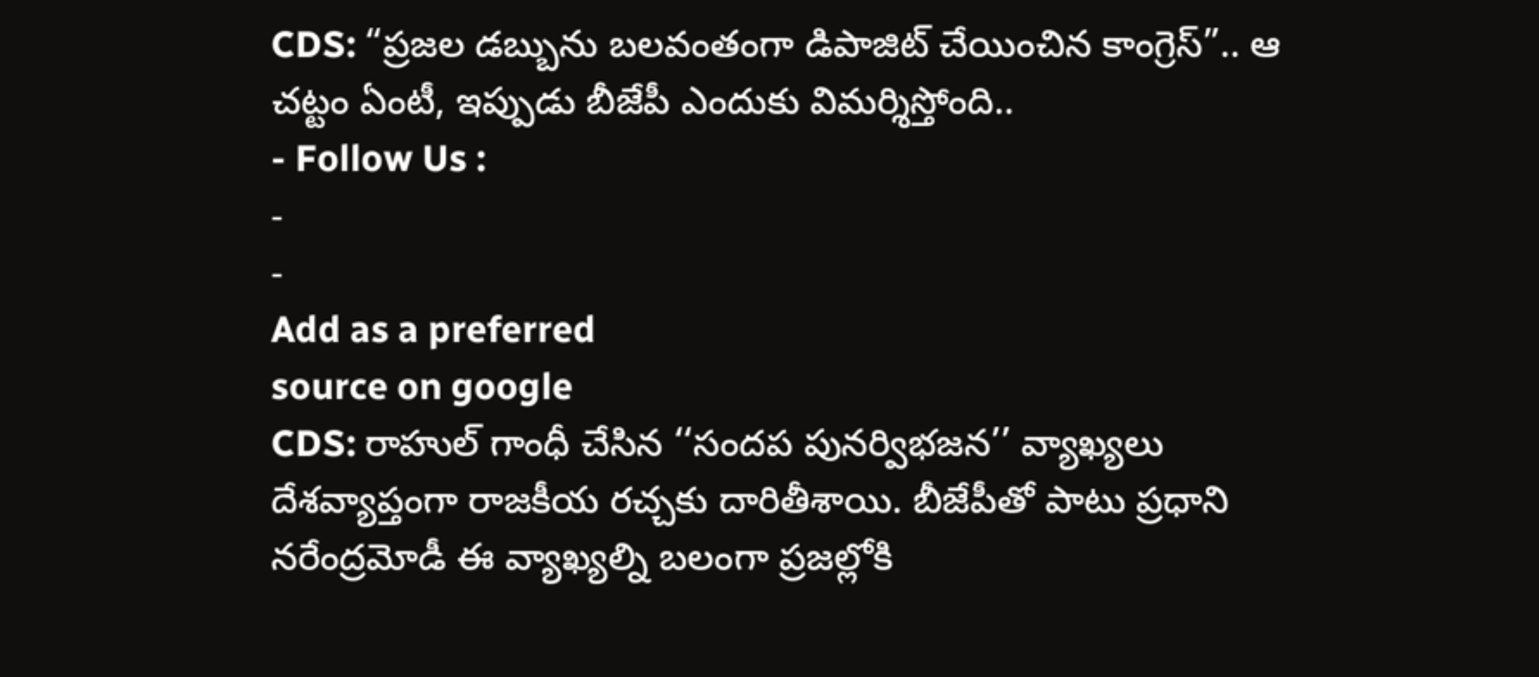CDS: “ప్రజల డబ్బును బలవంతంగా డిపాజిట్ చేయించిన కాంగ్రెస్”.. ఆ చట్టం ఏంటీ, ఇప్పుడు బీజేపీ ఎందుకు విమర్శిస్తోంది..
- Follow Us :
-
-
Add as a preferred
source on google
CDS: రాహుల్ గాంధీ చేసిన ‘‘సందప పునర్విభజన’’ వ్యాఖ్యలు దేశవ్యాప్తంగా రాజకీయ రచ్చకు దారితీశాయి. బీజేపీతో పాటు ప్రధాని నరేంద్రమోడీ ఈ వ్యాఖ్యల్ని బలంగా ప్రజల్లోకి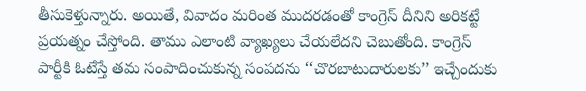తీసుకెళ్తున్నారు. అయితే, వివాదం మరింత ముదరడంతో కాంగ్రెస్ దీనిని అరికట్టే ప్రయత్నం చేస్తోంది. తాము ఎలాంటి వ్యాఖ్యలు చేయలేదని చెబుతోంది. కాంగ్రెస్ పార్టీకి ఓటేస్తే తమ సంపాదించుకున్న సంపదను ‘‘చొరబాటుదారులకు’’ ఇచ్చేందుకు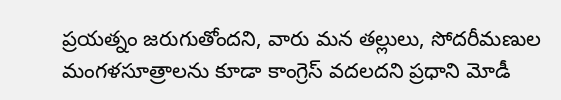ప్రయత్నం జరుగుతోందని, వారు మన తల్లులు, సోదరీమణుల మంగళసూత్రాలను కూడా కాంగ్రెస్ వదలదని ప్రధాని మోడీ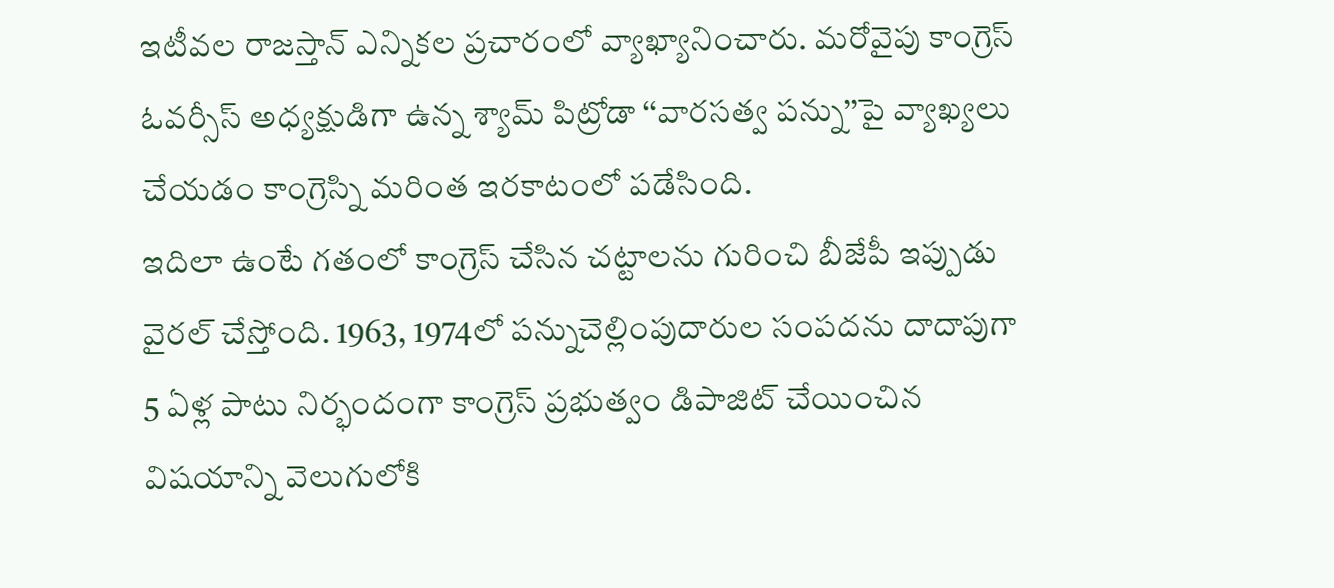ఇటీవల రాజస్తాన్ ఎన్నికల ప్రచారంలో వ్యాఖ్యానించారు. మరోవైపు కాంగ్రెస్ ఓవర్సీస్ అధ్యక్షుడిగా ఉన్న శ్యామ్ పిట్రోడా ‘‘వారసత్వ పన్ను’’పై వ్యాఖ్యలు చేయడం కాంగ్రెస్ని మరింత ఇరకాటంలో పడేసింది.
ఇదిలా ఉంటే గతంలో కాంగ్రెస్ చేసిన చట్టాలను గురించి బీజేపీ ఇప్పుడు వైరల్ చేస్తోంది. 1963, 1974లో పన్నుచెల్లింపుదారుల సంపదను దాదాపుగా 5 ఏళ్ల పాటు నిర్భందంగా కాంగ్రెస్ ప్రభుత్వం డిపాజిట్ చేయించిన విషయాన్ని వెలుగులోకి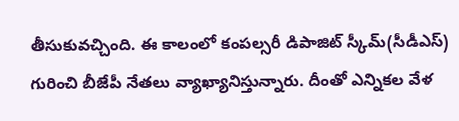తీసుకువచ్చింది. ఈ కాలంలో కంపల్సరీ డిపాజిట్ స్కీమ్(సీడీఎస్) గురించి బీజేపీ నేతలు వ్యాఖ్యానిస్తున్నారు. దీంతో ఎన్నికల వేళ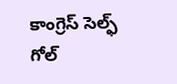కాంగ్రెస్ సెల్ఫ్ గోల్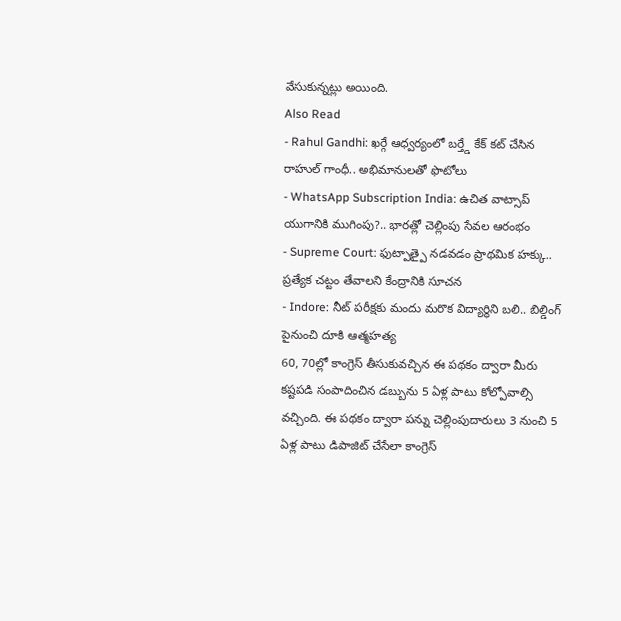వేసుకున్నట్లు అయింది.
Also Read
- Rahul Gandhi: ఖర్గే ఆధ్వర్యంలో బర్త్డే కేక్ కట్ చేసిన రాహుల్ గాంధీ.. అభిమానులతో ఫొటోలు
- WhatsApp Subscription India: ఉచిత వాట్సాప్ యుగానికి ముగింపు?.. భారత్లో చెల్లింపు సేవల ఆరంభం
- Supreme Court: ఫుట్పాత్పై నడవడం ప్రాథమిక హక్కు.. ప్రత్యేక చట్టం తేవాలని కేంద్రానికి సూచన
- Indore: నీట్ పరీక్షకు మందు మరొక విద్యార్థిని బలి.. బిల్డింగ్ పైనుంచి దూకి ఆత్మహత్య
60, 70ల్లో కాంగ్రెస్ తీసుకువచ్చిన ఈ పథకం ద్వారా మీరు కష్టపడి సంపాదించిన డబ్బును 5 ఏళ్ల పాటు కోల్పోవాల్సి వచ్చింది. ఈ పథకం ద్వారా పన్ను చెల్లింపుదారులు 3 నుంచి 5 ఏళ్ల పాటు డిపాజిట్ చేసేలా కాంగ్రెస్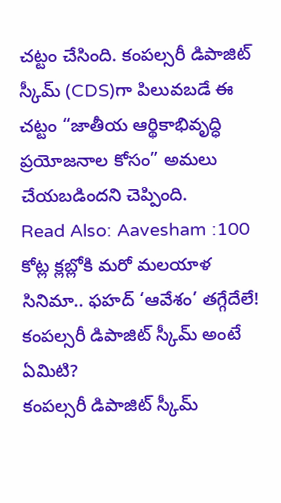చట్టం చేసింది. కంపల్సరీ డిపాజిట్ స్కీమ్ (CDS)గా పిలువబడే ఈ చట్టం “జాతీయ ఆర్థికాభివృద్ధి ప్రయోజనాల కోసం” అమలు చేయబడిందని చెప్పింది.
Read Also: Aavesham :100 కోట్ల క్లబ్లోకి మరో మలయాళ సినిమా.. ఫహద్ ‘ఆవేశం’ తగ్గేదేలే!
కంపల్సరీ డిపాజిట్ స్కీమ్ అంటే ఏమిటి?
కంపల్సరీ డిపాజిట్ స్కీమ్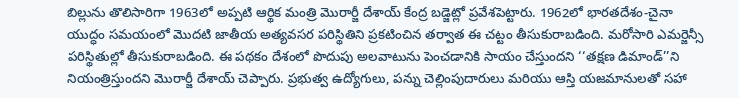బిల్లును తొలిసారిగా 1963లో అప్పటి ఆర్థిక మంత్రి మొరార్జీ దేశాయ్ కేంద్ర బడ్జెట్లో ప్రవేశపెట్టారు. 1962లో భారతదేశం-చైనా యుద్ధం సమయంలో మొదటి జాతీయ అత్యవసర పరిస్థితిని ప్రకటించిన తర్వాత ఈ చట్టం తీసుకురాబడింది. మరోసారి ఎమర్జెన్సీ పరిస్థితుల్లో తీసుకురాబడింది. ఈ పథకం దేశంలో పొదుపు అలవాటును పెంచడానికి సాయం చేస్తుందని ‘‘తక్షణ డిమాండ్’’ని నియంత్రిస్తుందని మొరార్జీ దేశాయ్ చెప్పారు. ప్రభుత్వ ఉద్యోగులు, పన్ను చెల్లింపుదారులు మరియు ఆస్తి యజమానులతో సహా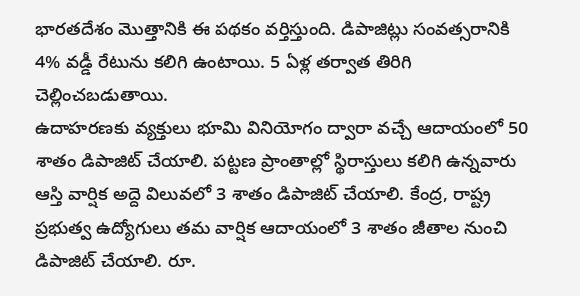భారతదేశం మొత్తానికి ఈ పథకం వర్తిస్తుంది. డిపాజిట్లు సంవత్సరానికి 4% వడ్డీ రేటును కలిగి ఉంటాయి. 5 ఏళ్ల తర్వాత తిరిగి చెల్లించబడుతాయి.
ఉదాహరణకు వ్యక్తులు భూమి వినియోగం ద్వారా వచ్చే ఆదాయంలో 50 శాతం డిపాజిట్ చేయాలి. పట్టణ ప్రాంతాల్లో స్థిరాస్తులు కలిగి ఉన్నవారు ఆస్తి వార్షిక అద్దె విలువలో 3 శాతం డిపాజిట్ చేయాలి. కేంద్ర, రాష్ట్ర ప్రభుత్వ ఉద్యోగులు తమ వార్షిక ఆదాయంలో 3 శాతం జీతాల నుంచి డిపాజిట్ చేయాలి. రూ.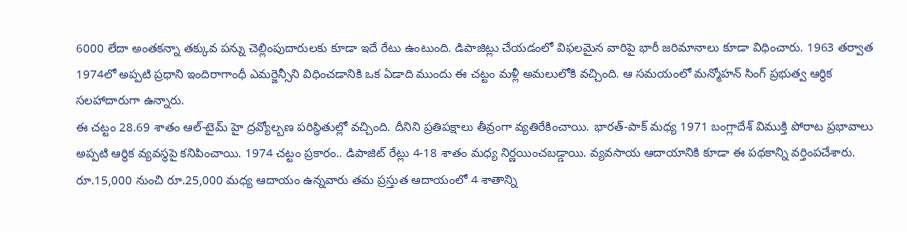6000 లేదా అంతకన్నా తక్కువ పన్ను చెల్లింపుదారులకు కూడా ఇదే రేటు ఉంటుంది. డిపాజిట్లు చేయడంలో విఫలమైన వారిపై భారీ జరిమానాలు కూడా విధించారు. 1963 తర్వాత 1974లో అప్పటి ప్రధాని ఇందిరాగాంధీ ఎమర్జెన్సీని విధించడానికి ఒక ఏడాది ముందు ఈ చట్టం మళ్లీ అమలులోకి వచ్చింది. ఆ సమయంలో మన్మోహన్ సింగ్ ప్రభుత్వ ఆర్థిక సలహాదారుగా ఉన్నారు.
ఈ చట్టం 28.69 శాతం ఆల్-టైమ్ హై ద్రవ్యోల్బణ పరిస్థితుల్లో వచ్చింది. దీనిని ప్రతిపక్షాలు తీవ్రంగా వ్యతిరేకించాయి. భారత్-పాక్ మధ్య 1971 బంగ్లాదేశ్ విముక్తి పోరాట ప్రభావాలు అప్పటి ఆర్థిక వ్యవస్థపై కనిపించాయి. 1974 చట్టం ప్రకారం.. డిపాజిట్ రేట్లు 4-18 శాతం మధ్య నిర్ణయించబడ్డాయి. వ్యవసాయ ఆదాయానికి కూడా ఈ పథకాన్ని వర్తింపచేశారు. రూ.15,000 నుంచి రూ.25,000 మధ్య ఆదాయం ఉన్నవారు తమ ప్రస్తుత ఆదాయంలో 4 శాతాన్ని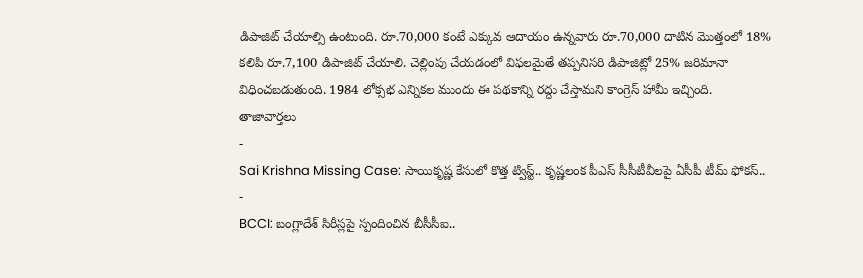డిపాజిట్ చేయాల్సి ఉంటుంది. రూ.70,000 కంటే ఎక్కువ ఆదాయం ఉన్నవారు రూ.70,000 దాటిన మొత్తంలో 18% కలిపి రూ.7,100 డిపాజిట్ చేయాలి. చెల్లింపు చేయడంలో విఫలమైతే తప్పనిసరి డిపాజిట్లో 25% జరిమానా విధించబడుతుంది. 1984 లోక్సభ ఎన్నికల ముందు ఈ పథకాన్ని రద్దు చేస్తామని కాంగ్రెస్ హామీ ఇచ్చింది.
తాజావార్తలు
-
Sai Krishna Missing Case: సాయికృష్ణ కేసులో కొత్త ట్విస్ట్.. కృష్ణలంక పీఎస్ సీసీటీవీలపై ఏసీపీ టీమ్ ఫోకస్..
-
BCCI: బంగ్లాదేశ్ సిరీస్లపై స్పందించిన బీసీసీఐ..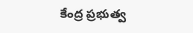కేంద్ర ప్రభుత్వ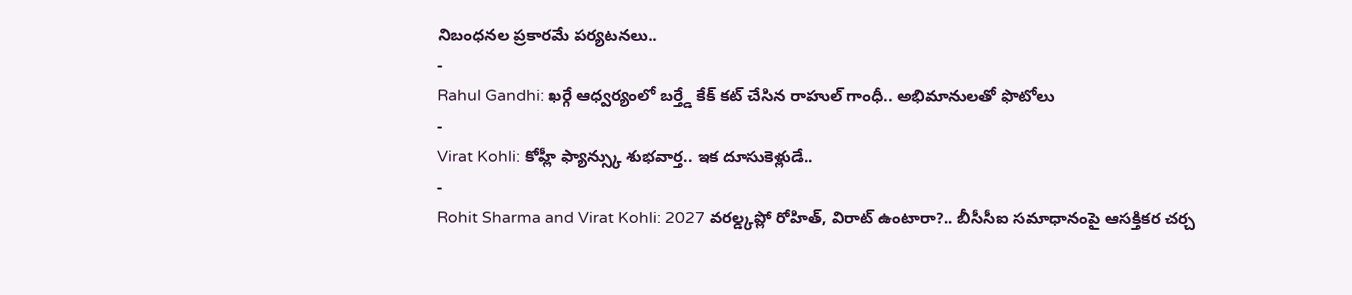నిబంధనల ప్రకారమే పర్యటనలు..
-
Rahul Gandhi: ఖర్గే ఆధ్వర్యంలో బర్త్డే కేక్ కట్ చేసిన రాహుల్ గాంధీ.. అభిమానులతో ఫొటోలు
-
Virat Kohli: కోహ్లీ ఫ్యాన్స్కు శుభవార్త.. ఇక దూసుకెళ్లుడే..
-
Rohit Sharma and Virat Kohli: 2027 వరల్డ్కప్లో రోహిత్, విరాట్ ఉంటారా?.. బీసీసీఐ సమాధానంపై ఆసక్తికర చర్చ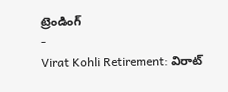ట్రెండింగ్
-
Virat Kohli Retirement: విరాట్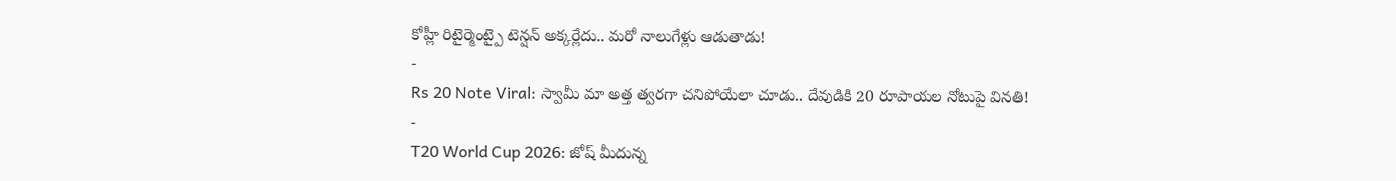కోహ్లీ రిటైర్మెంట్పై టెన్షన్ అక్కర్లేదు.. మరో నాలుగేళ్లు ఆడుతాడు!
-
Rs 20 Note Viral: స్వామీ మా అత్త త్వరగా చనిపోయేలా చూడు.. దేవుడికి 20 రూపాయల నోటుపై వినతి!
-
T20 World Cup 2026: జోష్ మీదున్న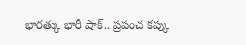భారత్కు భారీ షాక్.. ప్రపంచ కప్కు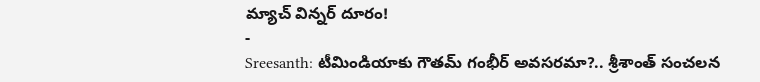మ్యాచ్ విన్నర్ దూరం!
-
Sreesanth: టీమిండియాకు గౌతమ్ గంభీర్ అవసరమా?.. శ్రీశాంత్ సంచలన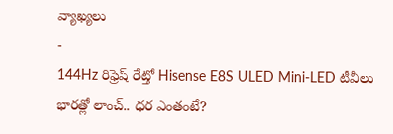వ్యాఖ్యలు
-
144Hz రిఫ్రెష్ రేట్తో Hisense E8S ULED Mini-LED టీవీలు భారత్లో లాంచ్.. ధర ఎంతంటే?